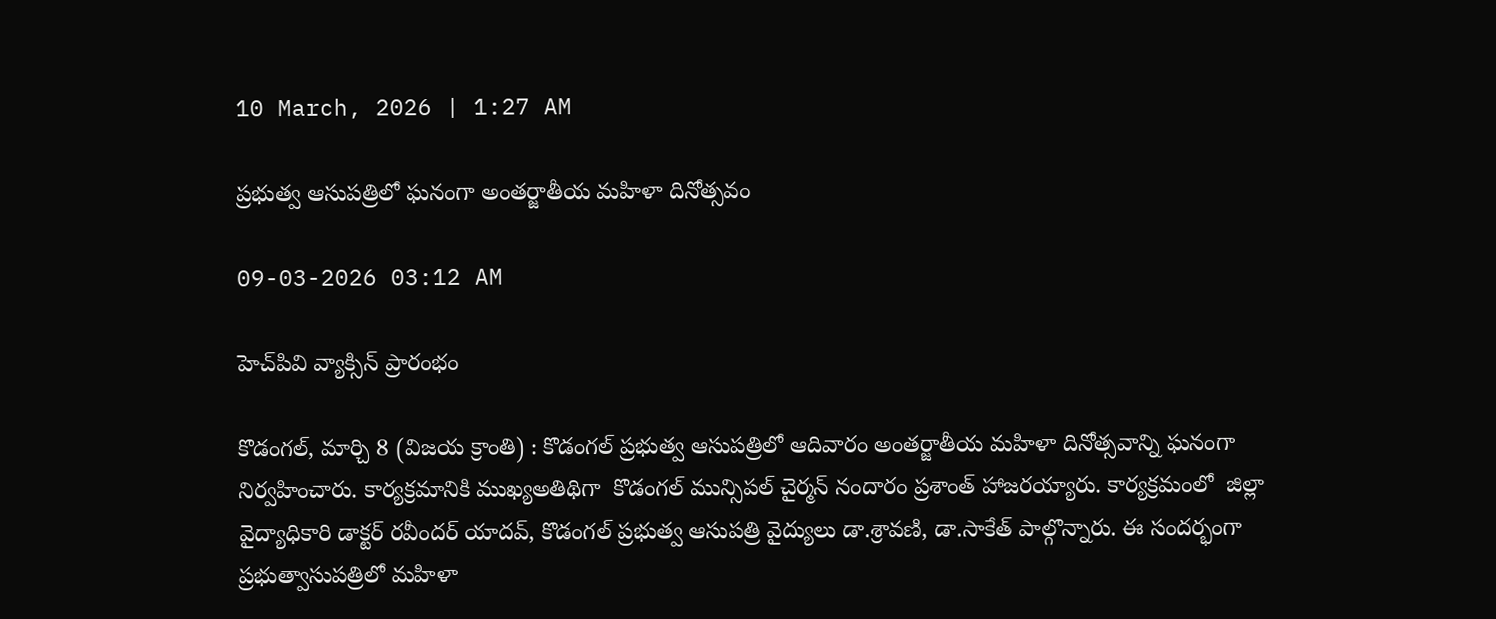10 March, 2026 | 1:27 AM

ప్రభుత్వ ఆసుపత్రిలో ఘనంగా అంతర్జాతీయ మహిళా దినోత్సవం

09-03-2026 03:12 AM

హెచ్‌పివి వ్యాక్సిన్ ప్రారంభం

కొడంగల్, మార్చి 8 (విజయ క్రాంతి) : కొడంగల్ ప్రభుత్వ ఆసుపత్రిలో ఆదివారం అంతర్జాతీయ మహిళా దినోత్సవాన్ని ఘనంగా నిర్వహించారు. కార్యక్రమానికి ముఖ్యఅతిథిగా  కొడంగల్ మున్సిపల్ చైర్మన్ నందారం ప్రశాంత్ హాజరయ్యారు. కార్యక్రమంలో  జిల్లా వైద్యాధికారి డాక్టర్ రవీందర్ యాదవ్, కొడంగల్ ప్రభుత్వ ఆసుపత్రి వైద్యులు డా.శ్రావణి, డా.సాకేత్ పాల్గొన్నారు. ఈ సందర్భంగా ప్రభుత్వాసుపత్రిలో మహిళా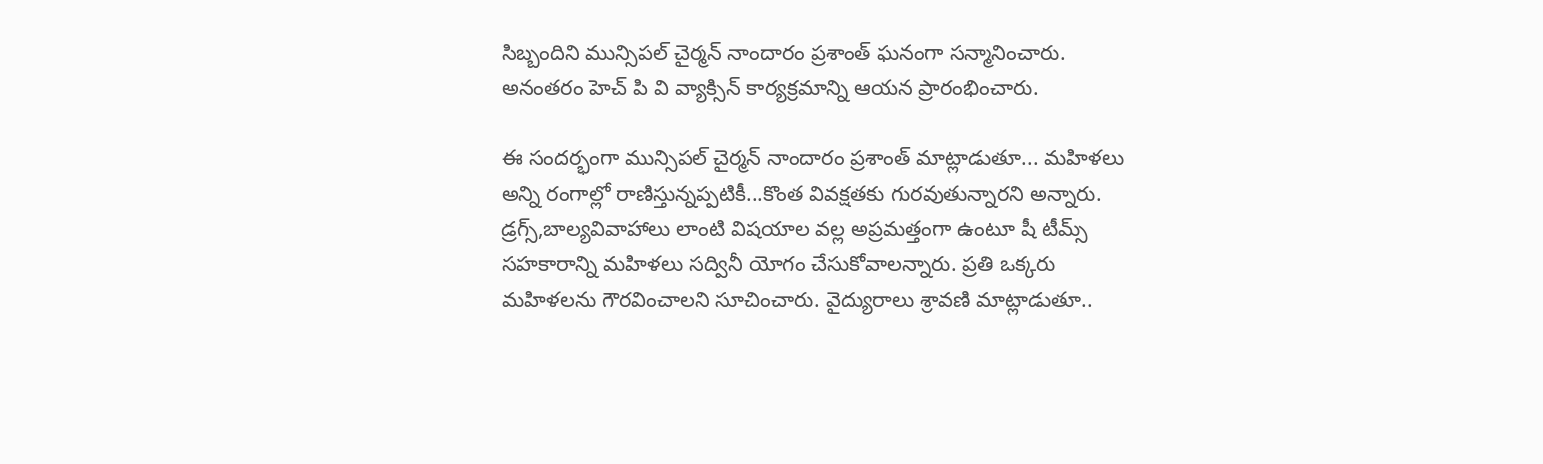సిబ్బందిని మున్సిపల్ చైర్మన్ నాందారం ప్రశాంత్ ఘనంగా సన్మానించారు. అనంతరం హెచ్ పి వి వ్యాక్సిన్ కార్యక్రమాన్ని ఆయన ప్రారంభించారు.

ఈ సందర్భంగా మున్సిపల్ చైర్మన్ నాందారం ప్రశాంత్ మాట్లాడుతూ... మహిళలు అన్ని రంగాల్లో రాణిస్తున్నప్పటికీ...కొంత వివక్షతకు గురవుతున్నారని అన్నారు. డ్రగ్స్,బాల్యవివాహాలు లాంటి విషయాల వల్ల అప్రమత్తంగా ఉంటూ షీ టీమ్స్ సహకారాన్ని మహిళలు సద్వినీ యోగం చేసుకోవాలన్నారు. ప్రతి ఒక్కరు మహిళలను గౌరవించాలని సూచించారు. వైద్యురాలు శ్రావణి మాట్లాడుతూ..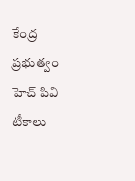కేంద్ర ప్రభుత్వం హెచ్ పివి టీకాలు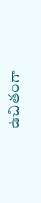ఉచితంగా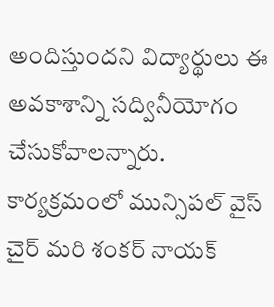అందిస్తుందని విద్యార్థులు ఈ అవకాశాన్ని సద్వినీయోగం చేసుకోవాలన్నారు. కార్యక్రమంలో మున్సిపల్ వైస్ చైర్ మరి శంకర్ నాయక్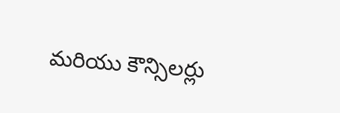మరియు కౌన్సిలర్లు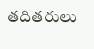తదితరులు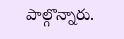పాల్గొన్నారు.